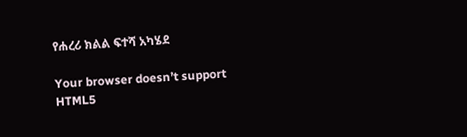የሐረሪ ክልል ፍተሻ አካሄደ

Your browser doesn’t support HTML5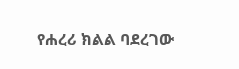የሐረሪ ክልል ባደረገው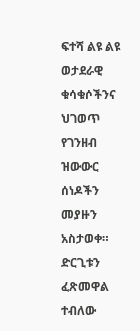ፍተሻ ልዩ ልዩ ወታደራዊ ቁሳቁሶችንና ህገወጥ የገንዘብ ዝውውር ሰነዶችን መያዙን አስታወቀ። ድርጊቱን ፈጽመዋል ተብለው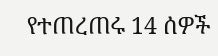የተጠረጠሩ 14 ሰዎች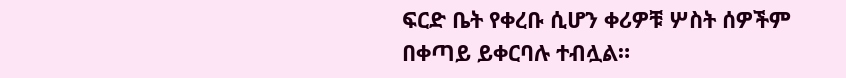ፍርድ ቤት የቀረቡ ሲሆን ቀሪዎቹ ሦስት ሰዎችም በቀጣይ ይቀርባሉ ተብሏል።